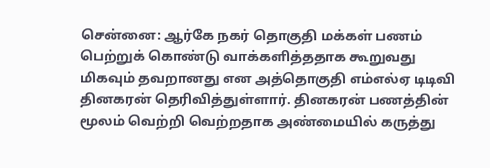சென்னை: ஆர்கே நகர் தொகுதி மக்கள் பணம் பெற்றுக் கொண்டு வாக்களித்ததாக கூறுவது மிகவும் தவறானது என அத்தொகுதி எம்எல்ஏ டிடிவி தினகரன் தெரிவித்துள்ளார். தினகரன் பணத்தின் மூலம் வெற்றி வெற்றதாக அண்மையில் கருத்து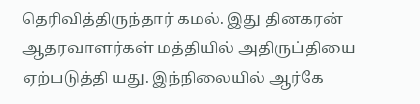தெரிவித்திருந்தார் கமல். இது தினகரன் ஆதரவாளர்கள் மத்தியில் அதிருப்தியை ஏற்படுத்தி யது. இந்நிலையில் ஆர்கே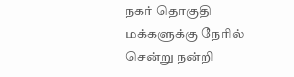நகர் தொகுதி மக்களுக்கு நேரில் சென்று நன்றி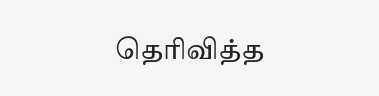தெரிவித்த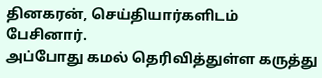தினகரன், செய்தியார்களிடம் பேசினார்.
அப்போது கமல் தெரிவித்துள்ள கருத்து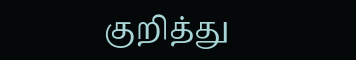குறித்து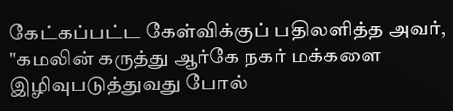கேட்கப்பட்ட கேள்விக்குப் பதிலளித்த அவர், "கமலின் கருத்து ஆர்கே நகர் மக்களை இழிவுபடுத்துவது போல்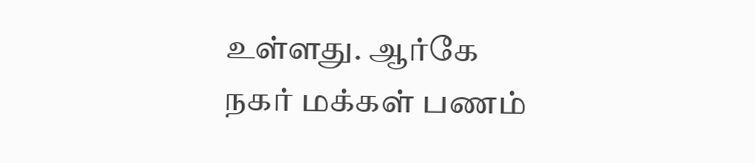உள்ளது. ஆர்கே நகர் மக்கள் பணம்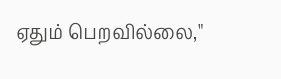ஏதும் பெறவில்லை,"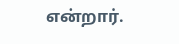என்றார்.